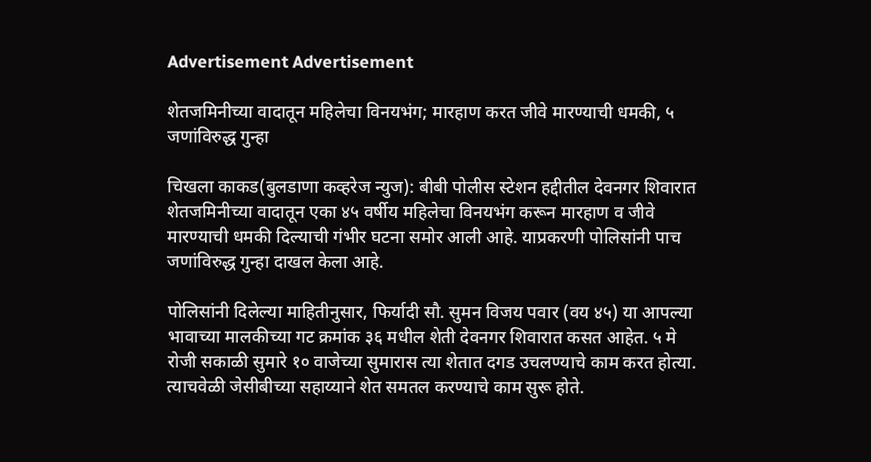Advertisement Advertisement

शेतजमिनीच्या वादातून महिलेचा विनयभंग; मारहाण करत जीवे मारण्याची धमकी, ५ जणांविरुद्ध गुन्हा

चिखला काकड(बुलडाणा कव्हरेज न्युज): बीबी पोलीस स्टेशन हद्दीतील देवनगर शिवारात शेतजमिनीच्या वादातून एका ४५ वर्षीय महिलेचा विनयभंग करून मारहाण व जीवे मारण्याची धमकी दिल्याची गंभीर घटना समोर आली आहे. याप्रकरणी पोलिसांनी पाच जणांविरुद्ध गुन्हा दाखल केला आहे.

पोलिसांनी दिलेल्या माहितीनुसार, फिर्यादी सौ. सुमन विजय पवार (वय ४५) या आपल्या भावाच्या मालकीच्या गट क्रमांक ३६ मधील शेती देवनगर शिवारात कसत आहेत. ५ मे रोजी सकाळी सुमारे १० वाजेच्या सुमारास त्या शेतात दगड उचलण्याचे काम करत होत्या. त्याचवेळी जेसीबीच्या सहाय्याने शेत समतल करण्याचे काम सुरू होते.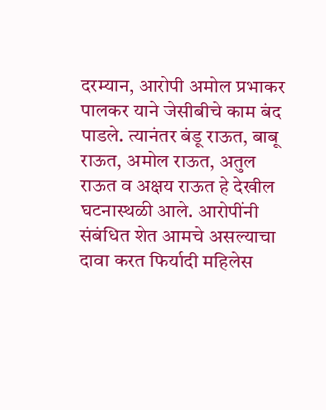दरम्यान, आरोपी अमोल प्रभाकर पालकर याने जेसीबीचे काम बंद पाडले. त्यानंतर बंडू राऊत, बाबू राऊत, अमोल राऊत, अतुल राऊत व अक्षय राऊत हे देखील घटनास्थळी आले. आरोपींनी संबंधित शेत आमचे असल्याचा दावा करत फिर्यादी महिलेस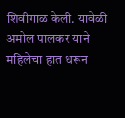शिवीगाळ केली. यावेळी अमोल पालकर याने महिलेचा हात धरून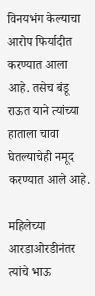विनयभंग केल्याचा आरोप फिर्यादीत करण्यात आला आहे. तसेच बंडू राऊत याने त्यांच्या हाताला चावा घेतल्याचेही नमूद करण्यात आले आहे.

महिलेच्या आरडाओरडीनंतर त्यांचे भाऊ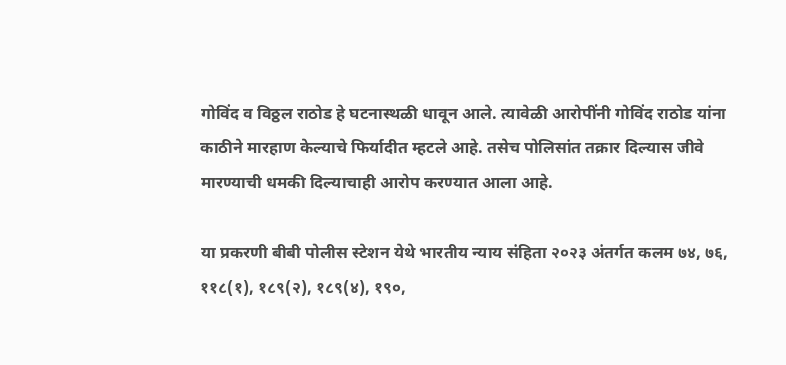गोविंद व विठ्ठल राठोड हे घटनास्थळी धावून आले. त्यावेळी आरोपींनी गोविंद राठोड यांना काठीने मारहाण केल्याचे फिर्यादीत म्हटले आहे. तसेच पोलिसांत तक्रार दिल्यास जीवे मारण्याची धमकी दिल्याचाही आरोप करण्यात आला आहे.

या प्रकरणी बीबी पोलीस स्टेशन येथे भारतीय न्याय संहिता २०२३ अंतर्गत कलम ७४, ७६, ११८(१), १८९(२), १८९(४), १९०,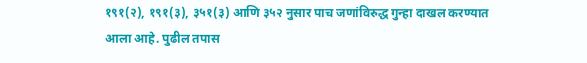१९१(२), १९१(३), ३५१(३) आणि ३५२ नुसार पाच जणांविरुद्ध गुन्हा दाखल करण्यात आला आहे. पुढील तपास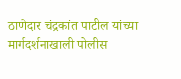ठाणेदार चंद्रकांत पाटील यांच्या मार्गदर्शनाखाली पोलीस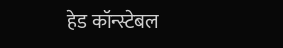हेड कॉन्स्टेबल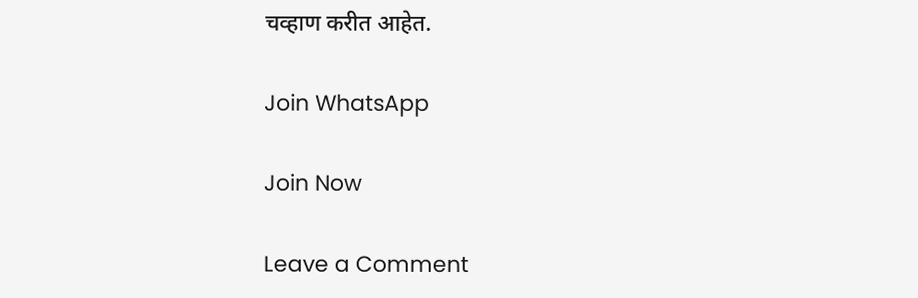चव्हाण करीत आहेत.

Join WhatsApp

Join Now

Leave a Comment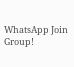WhatsApp Join Group!